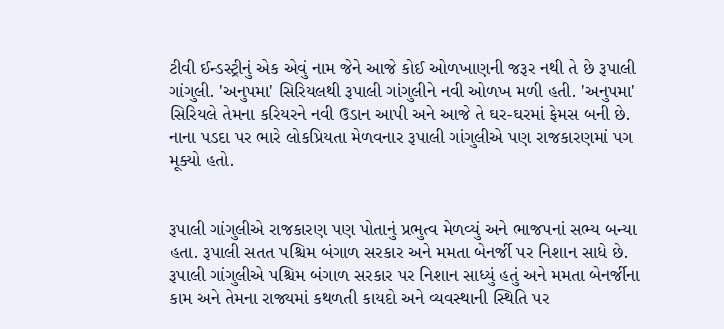ટીવી ઈન્ડસ્ટ્રીનું એક એવું નામ જેને આજે કોઈ ઓળખાણની જરૂર નથી તે છે રૂપાલી ગાંગુલી. 'અનુપમા' સિરિયલથી રૂપાલી ગાંગુલીને નવી ઓળખ મળી હતી. 'અનુપમા' સિરિયલે તેમના કરિયરને નવી ઉડાન આપી અને આજે તે ઘર-ઘરમાં ફેમસ બની છે. નાના પડદા પર ભારે લોકપ્રિયતા મેળવનાર રૂપાલી ગાંગુલીએ પણ રાજકારણમાં પગ મૂક્યો હતો.


રૂપાલી ગાંગુલીએ રાજકારણ પણ પોતાનું પ્રભુત્વ મેળવ્યું અને ભાજપનાં સભ્ય બન્યા હતા. રૂપાલી સતત પશ્ચિમ બંગાળ સરકાર અને મમતા બેનર્જી પર નિશાન સાધે છે. રૂપાલી ગાંગુલીએ પશ્ચિમ બંગાળ સરકાર પર નિશાન સાધ્યું હતું અને મમતા બેનર્જીના કામ અને તેમના રાજ્યમાં કથળતી કાયદો અને વ્યવસ્થાની સ્થિતિ પર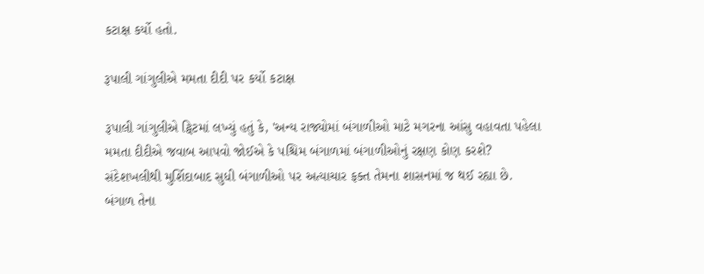કટાક્ષ કર્યો હતો.

રૂપાલી ગાંગુલીએ મમતા દીદી પર કર્યો કટાક્ષ

રૂપાલી ગાંગુલીએ ટ્વિટમાં લખ્યું હતું કે, 'અન્ય રાજ્યોમાં બંગાળીઓ માટે મગરના આંસુ વહાવતા પહેલા મમતા દીદીએ જવાબ આપવો જોઈએ કે પશ્ચિમ બંગાળમાં બંગાળીઓનું રક્ષણ કોણ કરશે? સંદેશખલીથી મુર્શિદાબાદ સુધી બંગાળીઓ પર અત્યાચાર ફક્ત તેમના શાસનમાં જ થઈ રહ્યા છે. બંગાળ તેના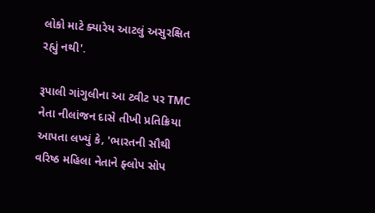લોકો માટે ક્યારેય આટલું અસુરક્ષિત રહ્યું નથી'.

રૂપાલી ગાંગુલીના આ ટ્વીટ પર TMC નેતા નીલાંજન દાસે તીખી પ્રતિક્રિયા આપતા લખ્યું કે, 'ભારતની સૌથી વરિષ્ઠ મહિલા નેતાને ફ્લોપ સોપ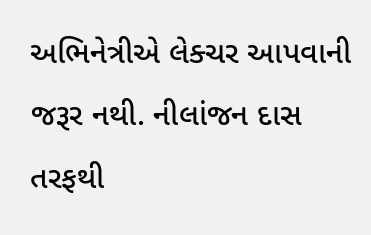અભિનેત્રીએ લેક્ચર આપવાની જરૂર નથી. નીલાંજન દાસ તરફથી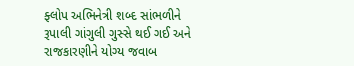ફ્લોપ અભિનેત્રી શબ્દ સાંભળીને રૂપાલી ગાંગુલી ગુસ્સે થઈ ગઈ અને રાજકારણીને યોગ્ય જવાબ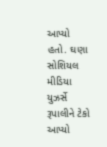આપ્યો હતો. ઘણા સોશિયલ મીડિયા યુઝર્સે રૂપાલીને ટેકો આપ્યો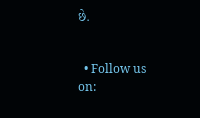છે.


  • Follow us on: